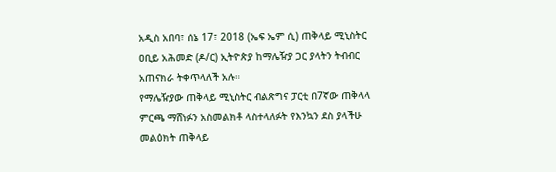አዲስ አበባ፣ ሰኔ 17፣ 2018 (ኤፍ ኤም ሲ) ጠቅላይ ሚኒስትር ዐቢይ አሕመድ (ዶ/ር) ኢትዮጵያ ከማሌዥያ ጋር ያላትን ትብብር አጠናክራ ትቀጥላለች አሉ።
የማሌዥያው ጠቅላይ ሚኒስትር ብልጽግና ፓርቲ በ7ኛው ጠቅላላ ምርጫ ማሸነፉን አስመልክቶ ላስተላለፉት የእንኳን ደስ ያላችሁ መልዕክት ጠቅላይ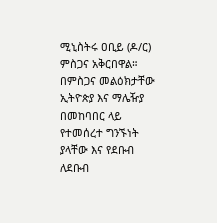ሚኒስትሩ ዐቢይ (ዶ/ር) ምስጋና አቅርበዋል።
በምስጋና መልዕክታቸው ኢትዮጵያ እና ማሌዥያ በመከባበር ላይ የተመሰረተ ግንኙነት ያላቸው እና የደቡብ ለደቡብ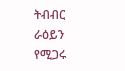ትብብር ራዕይን የሚጋሩ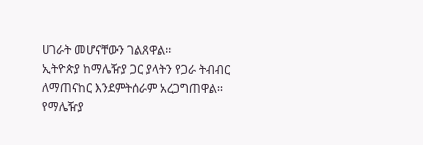ሀገራት መሆናቸውን ገልጸዋል፡፡
ኢትዮጵያ ከማሌዥያ ጋር ያላትን የጋራ ትብብር ለማጠናከር እንደምትሰራም አረጋግጠዋል፡፡
የማሌዥያ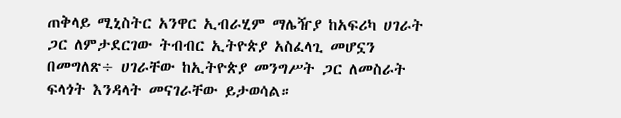ጠቅላይ ሚኒስትር አንዋር ኢብራሂም ማሌዥያ ከአፍሪካ ሀገራት ጋር ለምታደርገው ትብብር ኢትዮጵያ አስፈላጊ መሆኗን በመግለጽ÷ ሀገራቸው ከኢትዮጵያ መንግሥት ጋር ለመስራት ፍላጎት እንዳላት መናገራቸው ይታወሳል።